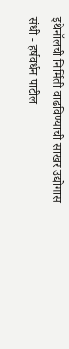इथेनॉलची निर्मिती वाढविण्याची साखर उद्योगास संधी - हर्षवर्धन पाटील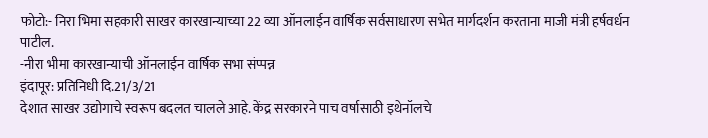फोटो:- निरा भिमा सहकारी साखर कारखान्याच्या 22 व्या ऑनलाईन वार्षिक सर्वसाधारण सभेत मार्गदर्शन करताना माजी मंत्री हर्षवर्धन पाटील.
-नीरा भीमा कारखान्याची ऑनलाईन वार्षिक सभा संप्पन्न
इंदापूर: प्रतिनिधी दि.21/3/21
देशात साखर उद्योगाचे स्वरूप बदलत चालले आहे. केंद्र सरकारने पाच वर्षासाठी इथेनॉलचे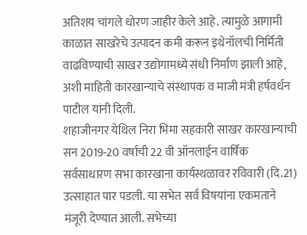अतिशय चांगले धोरण जाहीर केले आहे. त्यामुळे आगामी काळात साखरेचे उत्पादन कमी करून इथेनॉलची निर्मिती वाढविण्याची साखर उद्योगामध्ये संधी निर्माण झाली आहे, अशी माहिती कारखान्याचे संस्थापक व माजी मंत्री हर्षवर्धन पाटील यांनी दिली.
शहाजीनगर येथिल निरा भिमा सहकारी साखर कारखान्याची सन 2019-20 वर्षाची 22 वी ऑनलाईन वार्षिक सर्वसाधारण सभा कारखाना कार्यस्थळावर रविवारी (दि.21) उत्साहात पार पडली. या सभेत सर्व विषयांना एकमताने मंजूरी देण्यात आली. सभेच्या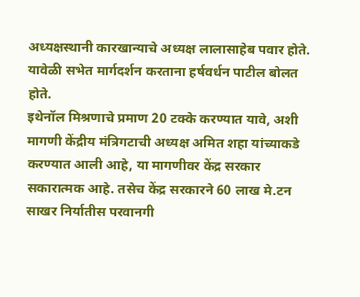अध्यक्षस्थानी कारखान्याचे अध्यक्ष लालासाहेब पवार होते. यावेळी सभेत मार्गदर्शन करताना हर्षवर्धन पाटील बोलत होते.
इथेनॉल मिश्रणाचे प्रमाण 20 टक्के करण्यात यावे, अशी मागणी केंद्रीय मंत्रिगटाची अध्यक्ष अमित शहा यांच्याकडे करण्यात आली आहे, या मागणीवर केंद्र सरकार सकारात्मक आहे. तसेच केंद्र सरकारने 60 लाख मे.टन साखर निर्यातीस परवानगी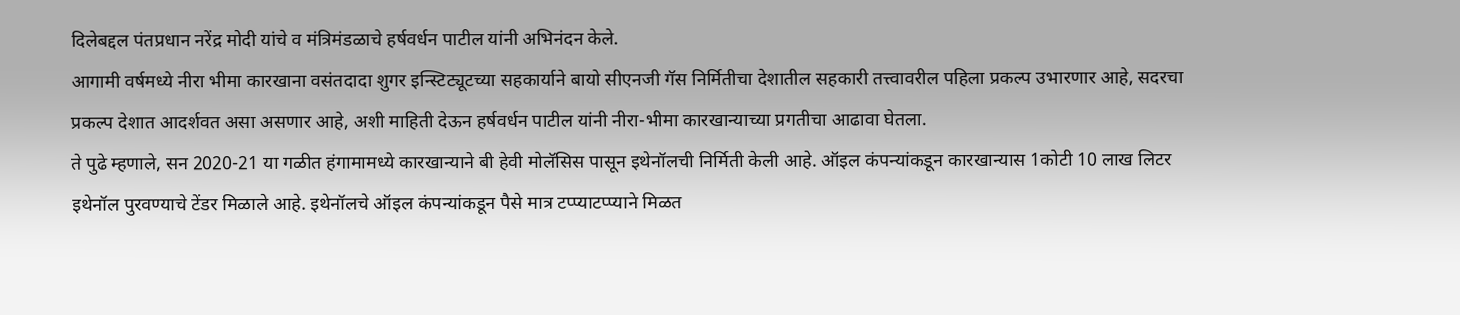दिलेबद्दल पंतप्रधान नरेंद्र मोदी यांचे व मंत्रिमंडळाचे हर्षवर्धन पाटील यांनी अभिनंदन केले.
आगामी वर्षमध्ये नीरा भीमा कारखाना वसंतदादा शुगर इन्स्टिट्यूटच्या सहकार्याने बायो सीएनजी गॅस निर्मितीचा देशातील सहकारी तत्त्वावरील पहिला प्रकल्प उभारणार आहे, सदरचा प्रकल्प देशात आदर्शवत असा असणार आहे, अशी माहिती देऊन हर्षवर्धन पाटील यांनी नीरा-भीमा कारखान्याच्या प्रगतीचा आढावा घेतला.
ते पुढे म्हणाले, सन 2020-21 या गळीत हंगामामध्ये कारखान्याने बी हेवी मोलॅसिस पासून इथेनॉलची निर्मिती केली आहे. ऑइल कंपन्यांकडून कारखान्यास 1कोटी 10 लाख लिटर इथेनॉल पुरवण्याचे टेंडर मिळाले आहे. इथेनॉलचे ऑइल कंपन्यांकडून पैसे मात्र टप्प्याटप्प्याने मिळत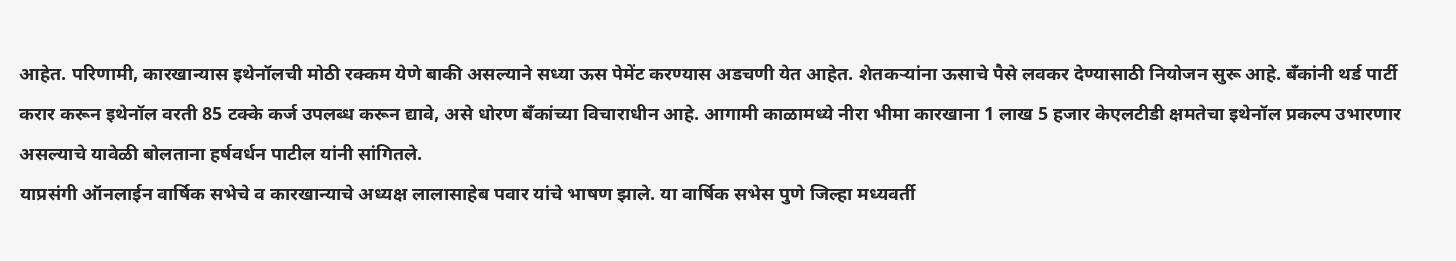आहेत. परिणामी, कारखान्यास इथेनॉलची मोठी रक्कम येणे बाकी असल्याने सध्या ऊस पेमेंट करण्यास अडचणी येत आहेत. शेतकऱ्यांना ऊसाचे पैसे लवकर देण्यासाठी नियोजन सुरू आहे. बँकांनी थर्ड पार्टी करार करून इथेनॉल वरती 85 टक्के कर्ज उपलब्ध करून द्यावे, असे धोरण बँकांच्या विचाराधीन आहे. आगामी काळामध्ये नीरा भीमा कारखाना 1 लाख 5 हजार केएलटीडी क्षमतेचा इथेनॉल प्रकल्प उभारणार असल्याचे यावेळी बोलताना हर्षवर्धन पाटील यांनी सांगितले.
याप्रसंगी ऑनलाईन वार्षिक सभेचे व कारखान्याचे अध्यक्ष लालासाहेब पवार यांचे भाषण झाले. या वार्षिक सभेस पुणे जिल्हा मध्यवर्ती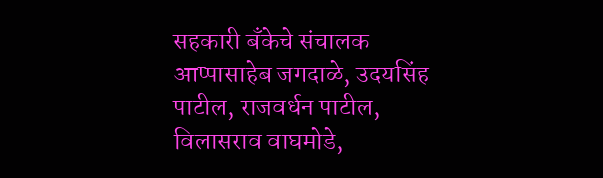सहकारी बँकेचे संचालक आप्पासाहेब जगदाळे, उदयसिंह पाटील, राजवर्धन पाटील, विलासराव वाघमोडे,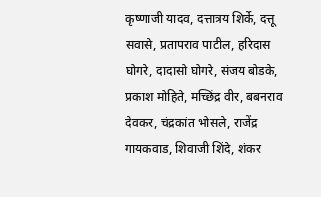कृष्णाजी यादव, दत्तात्रय शिर्के, दत्तू सवासे, प्रतापराव पाटील, हरिदास घोगरे, दादासो घोगरे, संजय बोडके, प्रकाश मोहिते, मच्छिंद्र वीर, बबनराव देवकर, चंद्रकांत भोसले, राजेंद्र गायकवाड, शिवाजी शिंदे, शंकर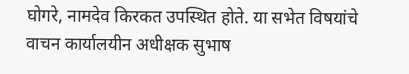घोगरे, नामदेव किरकत उपस्थित होते. या सभेत विषयांचे वाचन कार्यालयीन अधीक्षक सुभाष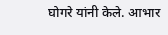घोगरे यांनी केले. आभार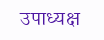उपाध्यक्ष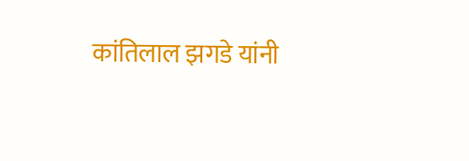कांतिलाल झगडे यांनी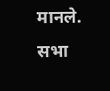मानले. सभा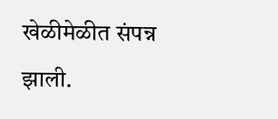खेळीमेळीत संपन्न झाली.